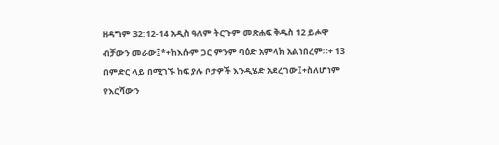ዘዳግም 32:12-14 አዲስ ዓለም ትርጉም መጽሐፍ ቅዱስ 12 ይሖዋ ብቻውን መራው፤*+ከእሱም ጋር ምንም ባዕድ አምላክ አልነበረም።+ 13 በምድር ላይ በሚገኙ ከፍ ያሉ ቦታዎች እንዲሄድ አደረገው፤+ስለሆነም የእርሻውን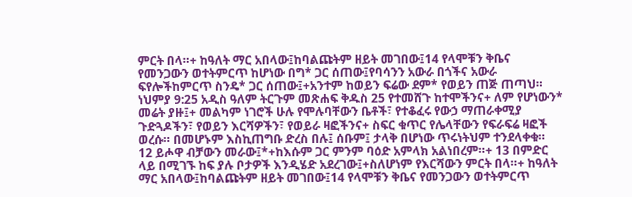ምርት በላ።+ ከዓለት ማር አበላው፤ከባልጩትም ዘይት መገበው፤14 የላሞቹን ቅቤና የመንጋውን ወተትምርጥ ከሆነው በግ* ጋር ሰጠው፤የባሳንን አውራ በጎችና አውራ ፍየሎችከምርጥ ስንዴ* ጋር ሰጠው፤+አንተም ከወይን ፍሬው ደም* የወይን ጠጅ ጠጣህ። ነህምያ 9:25 አዲስ ዓለም ትርጉም መጽሐፍ ቅዱስ 25 የተመሸጉ ከተሞችንና+ ለም የሆነውን* መሬት ያዙ፤+ መልካም ነገሮች ሁሉ የሞሉባቸውን ቤቶች፣ የተቆፈሩ የውኃ ማጠራቀሚያ ጉድጓዶችን፣ የወይን እርሻዎችን፣ የወይራ ዛፎችንና+ ስፍር ቁጥር የሌላቸውን የፍራፍሬ ዛፎች ወረሱ። በመሆኑም እስኪጠግቡ ድረስ በሉ፤ ሰቡም፤ ታላቅ በሆነው ጥሩነትህም ተንደላቀቁ።
12 ይሖዋ ብቻውን መራው፤*+ከእሱም ጋር ምንም ባዕድ አምላክ አልነበረም።+ 13 በምድር ላይ በሚገኙ ከፍ ያሉ ቦታዎች እንዲሄድ አደረገው፤+ስለሆነም የእርሻውን ምርት በላ።+ ከዓለት ማር አበላው፤ከባልጩትም ዘይት መገበው፤14 የላሞቹን ቅቤና የመንጋውን ወተትምርጥ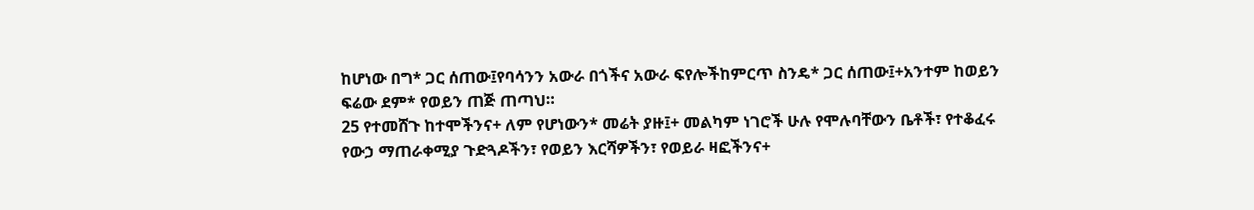ከሆነው በግ* ጋር ሰጠው፤የባሳንን አውራ በጎችና አውራ ፍየሎችከምርጥ ስንዴ* ጋር ሰጠው፤+አንተም ከወይን ፍሬው ደም* የወይን ጠጅ ጠጣህ።
25 የተመሸጉ ከተሞችንና+ ለም የሆነውን* መሬት ያዙ፤+ መልካም ነገሮች ሁሉ የሞሉባቸውን ቤቶች፣ የተቆፈሩ የውኃ ማጠራቀሚያ ጉድጓዶችን፣ የወይን እርሻዎችን፣ የወይራ ዛፎችንና+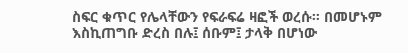ስፍር ቁጥር የሌላቸውን የፍራፍሬ ዛፎች ወረሱ። በመሆኑም እስኪጠግቡ ድረስ በሉ፤ ሰቡም፤ ታላቅ በሆነው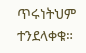ጥሩነትህም ተንደላቀቁ።